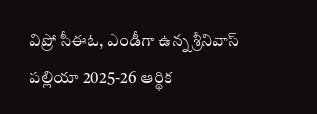విప్రో సీఈఓ, ఎండీగా ఉన్న శ్రీనివాస్ పల్లియా 2025-26 ఆర్థిక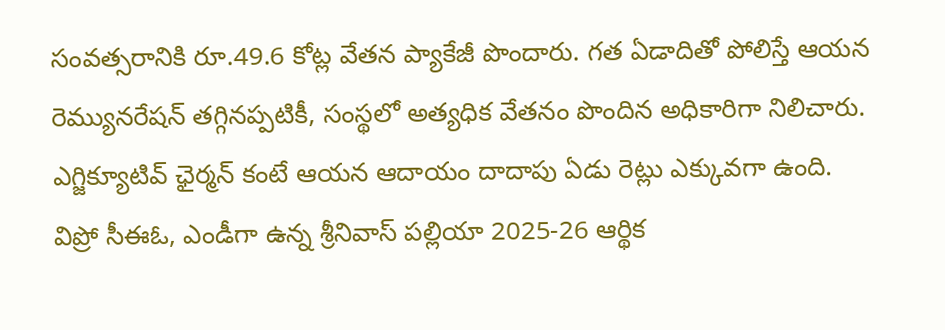సంవత్సరానికి రూ.49.6 కోట్ల వేతన ప్యాకేజీ పొందారు. గత ఏడాదితో పోలిస్తే ఆయన రెమ్యునరేషన్ తగ్గినప్పటికీ, సంస్థలో అత్యధిక వేతనం పొందిన అధికారిగా నిలిచారు. ఎగ్జిక్యూటివ్ ఛైర్మన్ కంటే ఆయన ఆదాయం దాదాపు ఏడు రెట్లు ఎక్కువగా ఉంది.
విప్రో సీఈఓ, ఎండీగా ఉన్న శ్రీనివాస్ పల్లియా 2025-26 ఆర్థిక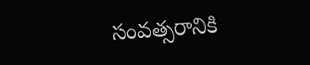సంవత్సరానికి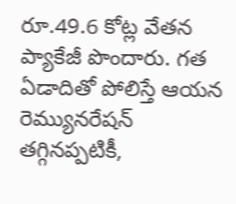రూ.49.6 కోట్ల వేతన ప్యాకేజీ పొందారు. గత ఏడాదితో పోలిస్తే ఆయన రెమ్యునరేషన్ తగ్గినప్పటికీ,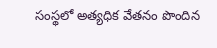సంస్థలో అత్యధిక వేతనం పొందిన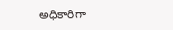అధికారిగా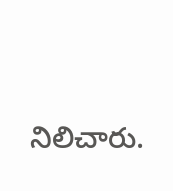నిలిచారు.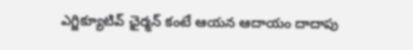ఎగ్జిక్యూటివ్ ఛైర్మన్ కంటే ఆయన ఆదాయం దాదాపు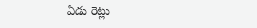ఏడు రెట్లు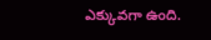ఎక్కువగా ఉంది.